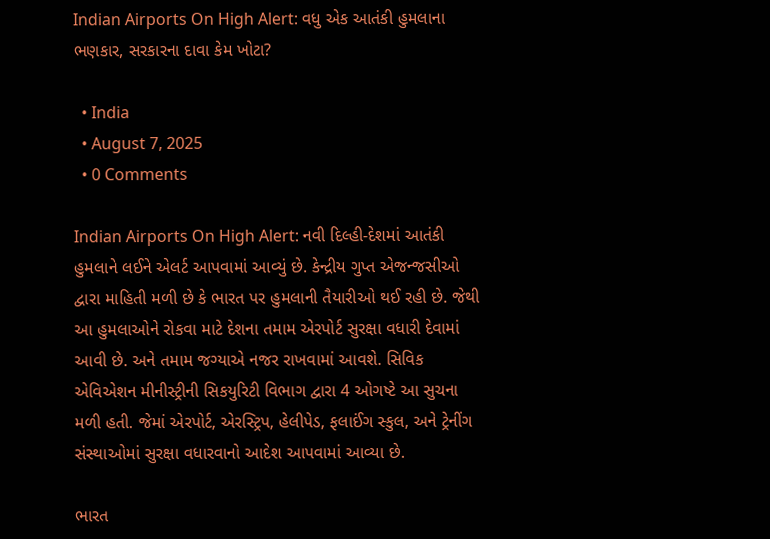Indian Airports On High Alert: વધુ એક આતંકી હુમલાના ભણકાર, સરકારના દાવા કેમ ખોટા?

  • India
  • August 7, 2025
  • 0 Comments

Indian Airports On High Alert: નવી દિલ્હી-દેશમાં આતંકી હુમલાને લઈને એલર્ટ આપવામાં આવ્યું છે. કેન્દ્રીય ગુપ્ત એજન્જસીઓ દ્વારા માહિતી મળી છે કે ભારત પર હુમલાની તૈયારીઓ થઈ રહી છે. જેથી આ હુમલાઓને રોકવા માટે દેશના તમામ એરપોર્ટ સુરક્ષા વધારી દેવામાં આવી છે. અને તમામ જગ્યાએ નજર રાખવામાં આવશે. સિવિક એવિએશન મીનીસ્ટ્રીની સિકયુરિટી વિભાગ દ્વારા 4 ઓગષ્ટે આ સુચના મળી હતી. જેમાં એરપોર્ટ, એરસ્ટ્રિપ, હેલીપેડ, ફલાઈંગ સ્કુલ, અને ટ્રેનીંગ સંસ્થાઓમાં સુરક્ષા વધારવાનો આદેશ આપવામાં આવ્યા છે.

ભારત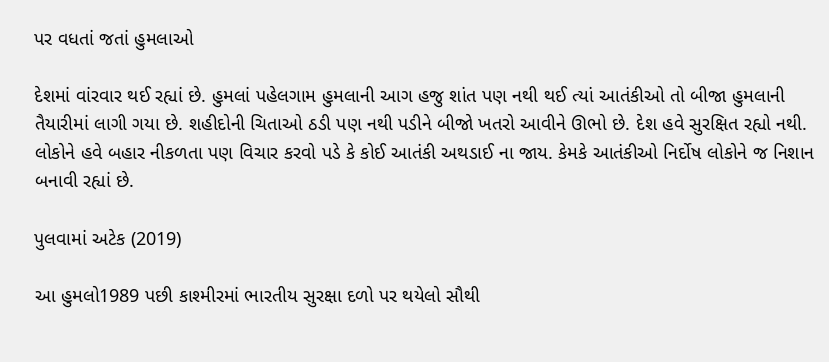પર વધતાં જતાં હુમલાઓ

દેશમાં વાંરવાર થઈ રહ્યાં છે. હુમલાં પહેલગામ હુમલાની આગ હજુ શાંત પણ નથી થઈ ત્યાં આતંકીઓ તો બીજા હુમલાની તૈયારીમાં લાગી ગયા છે. શહીદોની ચિતાઓ ઠડી પણ નથી પડીને બીજો ખતરો આવીને ઊભો છે. દેશ હવે સુરક્ષિત રહ્યો નથી. લોકોને હવે બહાર નીકળતા પણ વિચાર કરવો પડે કે કોઈ આતંકી અથડાઈ ના જાય. કેમકે આતંકીઓ નિર્દોષ લોકોને જ નિશાન બનાવી રહ્યાં છે.

પુલવામાં અટેક (2019)

આ હુમલો1989 પછી કાશ્મીરમાં ભારતીય સુરક્ષા દળો પર થયેલો સૌથી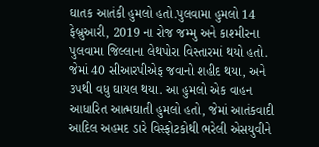ઘાતક આતંકી હુમલો હતો.પુલવામા હુમલો 14 ફેબ્રુઆરી, 2019 ના રોજ જમ્મુ અને કાશ્મીરના પુલવામા જિલ્લાના લેથપોરા વિસ્તારમાં થયો હતો. જેમાં 40 સીઆરપીએફ જવાનો શહીદ થયા, અને ૩૫થી વધુ ઘાયલ થયા. આ હુમલો એક વાહન આધારિત આત્મઘાતી હુમલો હતો, જેમાં આતંકવાદી આદિલ અહમદ ડારે વિસ્ફોટકોથી ભરેલી એસયુવીને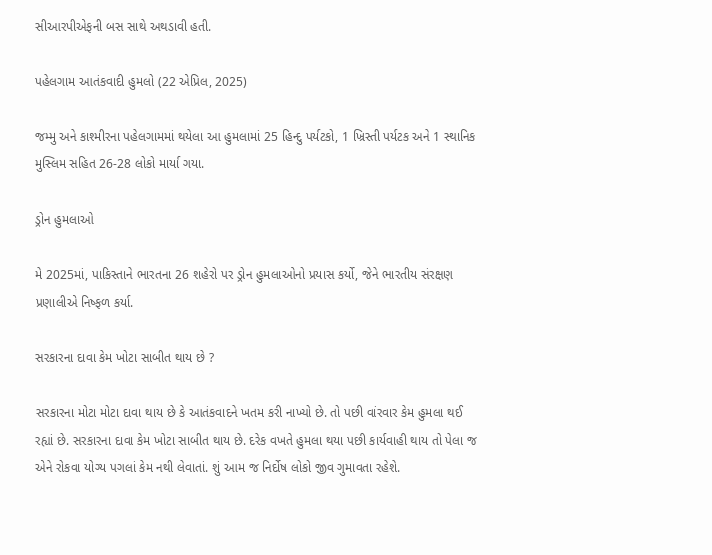સીઆરપીએફની બસ સાથે અથડાવી હતી.

પહેલગામ આતંકવાદી હુમલો (22 એપ્રિલ, 2025)

જમ્મુ અને કાશ્મીરના પહેલગામમાં થયેલા આ હુમલામાં 25 હિન્દુ પર્યટકો, 1 ખ્રિસ્તી પર્યટક અને 1 સ્થાનિક મુસ્લિમ સહિત 26-28 લોકો માર્યા ગયા.

ડ્રોન હુમલાઓ

મે 2025માં, પાકિસ્તાને ભારતના 26 શહેરો પર ડ્રોન હુમલાઓનો પ્રયાસ કર્યો, જેને ભારતીય સંરક્ષણ પ્રણાલીએ નિષ્ફળ કર્યા.

સરકારના દાવા કેમ ખોટા સાબીત થાય છે ?

સરકારના મોટા મોટા દાવા થાય છે કે આતંકવાદને ખતમ કરી નાખ્યો છે. તો પછી વાંરવાર કેમ હુમલા થઈ રહ્યાં છે. સરકારના દાવા કેમ ખોટા સાબીત થાય છે. દરેક વખતે હુમલા થયા પછી કાર્યવાહી થાય તો પેલા જ એને રોકવા યોગ્ય પગલાં કેમ નથી લેવાતાં. શું આમ જ નિર્દોષ લોકો જીવ ગુમાવતા રહેશે.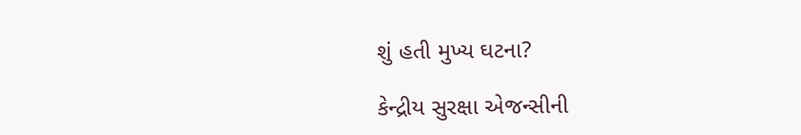શું હતી મુખ્ય ઘટના?

કેન્દ્રીય સુરક્ષા એજન્સીની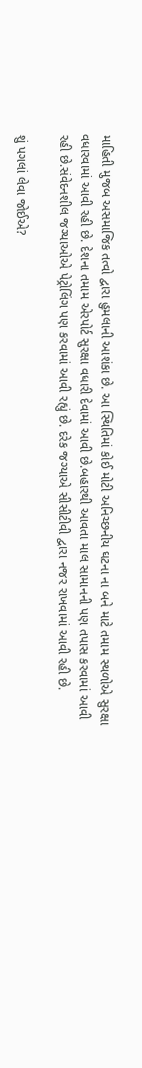માહિતી મુજબ અસમાજિક તત્વો દ્વારા હુમલાની આશંકા છે. આ સ્થિતિમાં કોઈ મોટી અનિચ્છનીય ઘટના ના બને માટે તમામ સ્થળોએ સુરક્ષા વધારવામાં આવી રહી છે. દેશના તમામ એરપોર્ટ સુરક્ષા વધારી દેવામાં આવી છે.બહારથી આવતા માલ સામાનની પણ તપાસ કરવામાં આવી રહી છે.સંવેદનશીલ જગ્યાઓએ પેટ્રોલિંગ પણ કરવામાં આવી રહ્યું છે. દરેક જગ્યાએ સીસીટીવી દ્વારા નજર રાખવામાં આવી રહી છે.

શું પગલાં લેવા જોઈએ?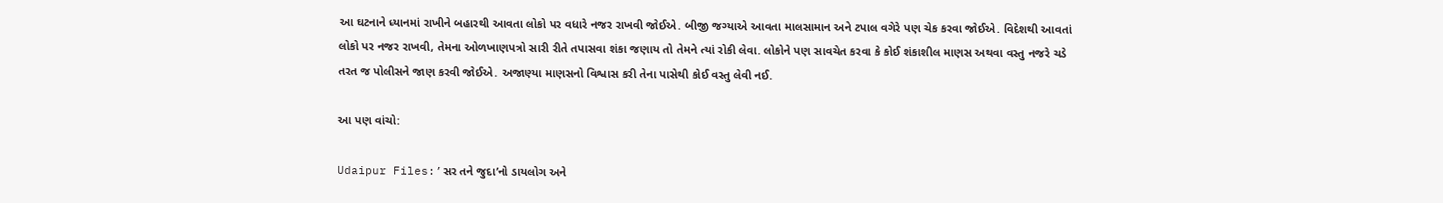આ ઘટનાને ધ્યાનમાં રાખીને બહારથી આવતા લોકો પર વધારે નજર રાખવી જોઈએ. બીજી જગ્યાએ આવતા માલસામાન અને ટપાલ વગેરે પણ ચેક કરવા જોઈએ. વિદેશથી આવતાં લોકો પર નજર રાખવી, તેમના ઓળખાણપત્રો સારી રીતે તપાસવા શંકા જણાય તો તેમને ત્યાં રોકી લેવા. લોકોને પણ સાવચેત કરવા કે કોઈ શંકાશીલ માણસ અથવા વસ્તુ નજરે ચડે તરત જ પોલીસને જાણ કરવી જોઈએ. અજાણ્યા માણસનો વિશ્વાસ કરી તેના પાસેથી કોઈ વસ્તુ લેવી નઈ.

આ પણ વાંચો:

Udaipur Files:’સર તને જુદા’નો ડાયલોગ અને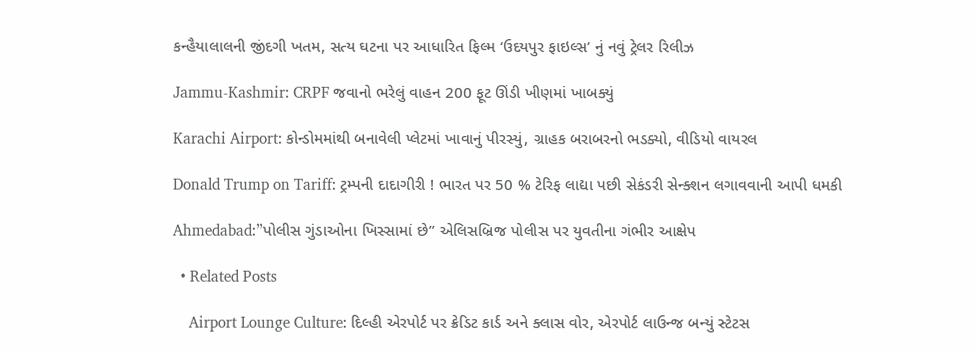કન્હૈયાલાલની જીંદગી ખતમ, સત્ય ઘટના પર આધારિત ફિલ્મ ‘ઉદયપુર ફાઇલ્સ’ નું નવું ટ્રેલર રિલીઝ

Jammu-Kashmir: CRPF જવાનો ભરેલું વાહન 200 ફૂટ ઊંડી ખીણમાં ખાબક્યું

Karachi Airport: કોન્ડોમમાંથી બનાવેલી પ્લેટમાં ખાવાનું પીરસ્યું, ગ્રાહક બરાબરનો ભડક્યો, વીડિયો વાયરલ

Donald Trump on Tariff: ટ્રમ્પની દાદાગીરી ! ભારત પર 50 % ટેરિફ લાદ્યા પછી સેકંડરી સેન્ક્શન લગાવવાની આપી ધમકી

Ahmedabad:”પોલીસ ગુંડાઓના ખિસ્સામાં છે” એલિસબ્રિજ પોલીસ પર યુવતીના ગંભીર આક્ષેપ

  • Related Posts

    Airport Lounge Culture: દિલ્હી એરપોર્ટ પર ક્રેડિટ કાર્ડ અને ક્લાસ વોર, એરપોર્ટ લાઉન્જ બન્યું સ્ટેટસ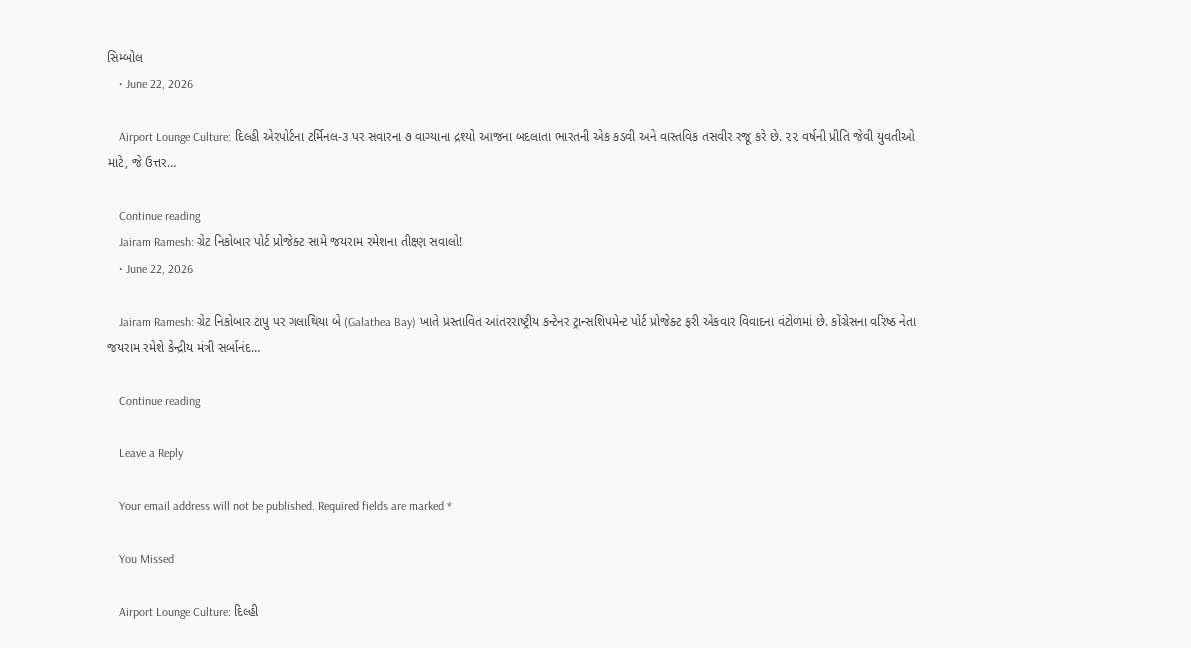સિમ્બોલ
    • June 22, 2026

    Airport Lounge Culture: દિલ્હી એરપોર્ટના ટર્મિનલ-૩ પર સવારના ૭ વાગ્યાના દ્રશ્યો આજના બદલાતા ભારતની એક કડવી અને વાસ્તવિક તસવીર રજૂ કરે છે. ૨૨ વર્ષની પ્રીતિ જેવી યુવતીઓ માટે, જે ઉત્તર…

    Continue reading
    Jairam Ramesh: ગ્રેટ નિકોબાર પોર્ટ પ્રોજેક્ટ સામે જયરામ રમેશના તીક્ષ્ણ સવાલો!
    • June 22, 2026

    Jairam Ramesh: ગ્રેટ નિકોબાર ટાપુ પર ગલાથિયા બે (Galathea Bay) ખાતે પ્રસ્તાવિત આંતરરાષ્ટ્રીય કન્ટેનર ટ્રાન્સશિપમેન્ટ પોર્ટ પ્રોજેક્ટ ફરી એકવાર વિવાદના વંટોળમાં છે. કોંગ્રેસના વરિષ્ઠ નેતા જયરામ રમેશે કેન્દ્રીય મંત્રી સર્બાનંદ…

    Continue reading

    Leave a Reply

    Your email address will not be published. Required fields are marked *

    You Missed

    Airport Lounge Culture: દિલ્હી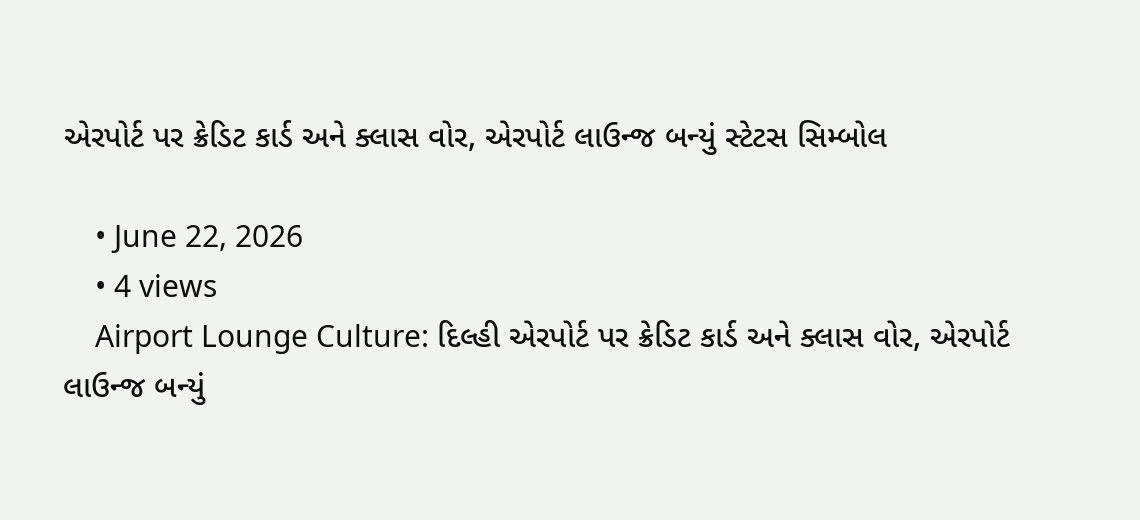એરપોર્ટ પર ક્રેડિટ કાર્ડ અને ક્લાસ વોર, એરપોર્ટ લાઉન્જ બન્યું સ્ટેટસ સિમ્બોલ

    • June 22, 2026
    • 4 views
    Airport Lounge Culture: દિલ્હી એરપોર્ટ પર ક્રેડિટ કાર્ડ અને ક્લાસ વોર, એરપોર્ટ લાઉન્જ બન્યું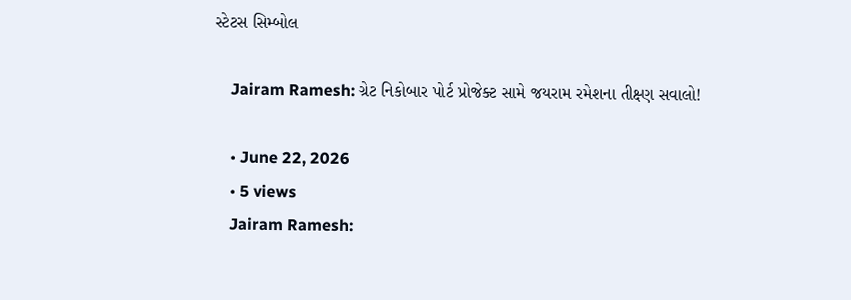સ્ટેટસ સિમ્બોલ

    Jairam Ramesh: ગ્રેટ નિકોબાર પોર્ટ પ્રોજેક્ટ સામે જયરામ રમેશના તીક્ષ્ણ સવાલો!

    • June 22, 2026
    • 5 views
    Jairam Ramesh: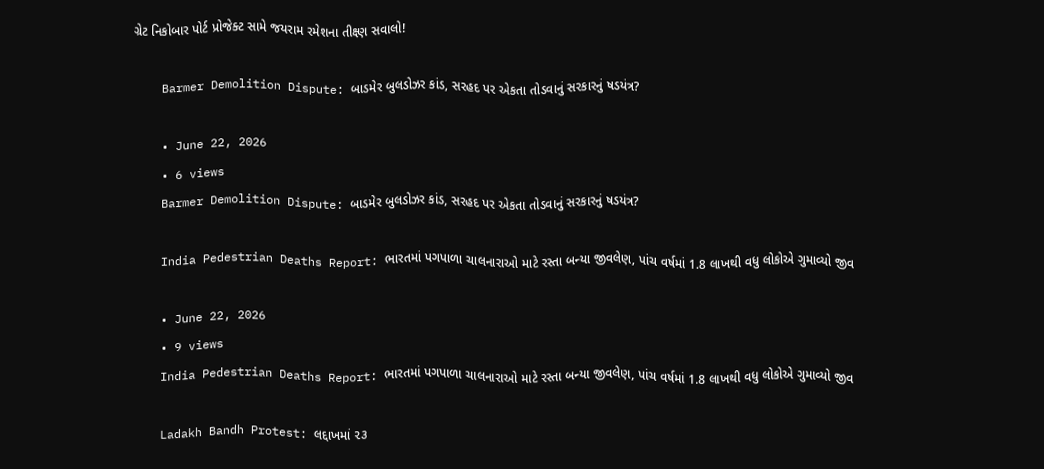ગ્રેટ નિકોબાર પોર્ટ પ્રોજેક્ટ સામે જયરામ રમેશના તીક્ષ્ણ સવાલો!

    Barmer Demolition Dispute: બાડમેર બુલડોઝર કાંડ, સરહદ પર એકતા તોડવાનું સરકારનું ષડયંત્ર?

    • June 22, 2026
    • 6 views
    Barmer Demolition Dispute: બાડમેર બુલડોઝર કાંડ, સરહદ પર એકતા તોડવાનું સરકારનું ષડયંત્ર?

    India Pedestrian Deaths Report: ભારતમાં પગપાળા ચાલનારાઓ માટે રસ્તા બન્યા જીવલેણ, પાંચ વર્ષમાં 1.8 લાખથી વધુ લોકોએ ગુમાવ્યો જીવ

    • June 22, 2026
    • 9 views
    India Pedestrian Deaths Report: ભારતમાં પગપાળા ચાલનારાઓ માટે રસ્તા બન્યા જીવલેણ, પાંચ વર્ષમાં 1.8 લાખથી વધુ લોકોએ ગુમાવ્યો જીવ

    Ladakh Bandh Protest: લદ્દાખમાં ૨૩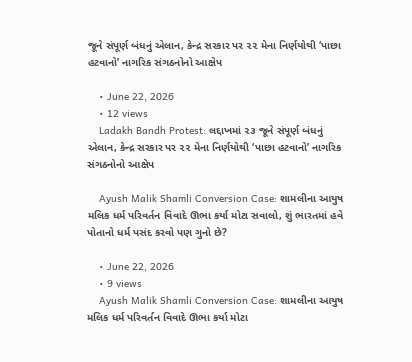જૂને સંપૂર્ણ બંધનું એલાન, કેન્દ્ર સરકાર પર ૨૨ મેના નિર્ણયોથી ‘પાછા હટવાનો’ નાગરિક સંગઠનોનો આક્ષેપ

    • June 22, 2026
    • 12 views
    Ladakh Bandh Protest: લદ્દાખમાં ૨૩ જૂને સંપૂર્ણ બંધનું એલાન, કેન્દ્ર સરકાર પર ૨૨ મેના નિર્ણયોથી ‘પાછા હટવાનો’ નાગરિક સંગઠનોનો આક્ષેપ

    Ayush Malik Shamli Conversion Case: શામલીના આયુષ મલિક ધર્મ પરિવર્તન વિવાદે ઊભા કર્યા મોટા સવાલો, શું ભારતમાં હવે પોતાનો ધર્મ પસંદ કરવો પણ ગુનો છે?

    • June 22, 2026
    • 9 views
    Ayush Malik Shamli Conversion Case: શામલીના આયુષ મલિક ધર્મ પરિવર્તન વિવાદે ઊભા કર્યા મોટા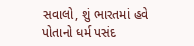સવાલો, શું ભારતમાં હવે પોતાનો ધર્મ પસંદ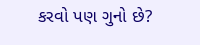કરવો પણ ગુનો છે?